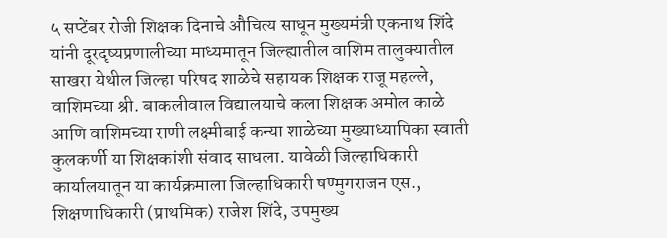५ सप्टेंबर रोजी शिक्षक दिनाचे औचित्य साधून मुख्यमंत्री एकनाथ शिंदे यांनी दूरदृष्यप्रणालीच्या माध्यमातून जिल्ह्यातील वाशिम तालुक्यातील साखरा येथील जिल्हा परिषद शाळेचे सहायक शिक्षक राजू महल्ले, वाशिमच्या श्री. बाकलीवाल विद्यालयाचे कला शिक्षक अमोल काळे आणि वाशिमच्या राणी लक्ष्मीबाई कन्या शाळेच्या मुख्याध्यापिका स्वाती कुलकर्णी या शिक्षकांशी संवाद साधला. यावेळी जिल्हाधिकारी कार्यालयातून या कार्यक्रमाला जिल्हाधिकारी षण्मुगराजन एस., शिक्षणाधिकारी (प्राथमिक) राजेश शिंदे, उपमुख्य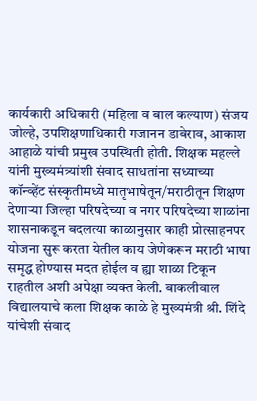कार्यकारी अधिकारी (महिला व बाल कल्याण) संजय जोल्हे, उपशिक्षणाधिकारी गजानन डाबेराव, आकाश आहाळे यांची प्रमुख उपस्थिती होती. शिक्षक महल्ले यांनी मुख्यमंत्र्यांशी संवाद साधतांना सध्याच्या कॉन्व्हेंट संस्कृतीमध्ये मातृभाषेतून/मराठीतून शिक्षण देणाऱ्या जिल्हा परिषदेच्या व नगर परिषदेच्या शाळांना शासनाकडून बदलत्या काळानुसार काही प्रोत्साहनपर योजना सुरू करता येतील काय जेणेकरून मराठी भाषा समृद्ध होण्यास मदत होईल व ह्या शाळा टिकून राहतील अशी अपेक्षा व्यक्त केली. बाकलीवाल विद्यालयाचे कला शिक्षक काळे हे मुख्यमंत्री श्री. शिंदे यांचेशी संवाद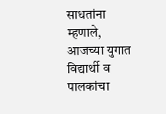साधतांना म्हणाले, आजच्या युगात विद्यार्थी व पालकांचा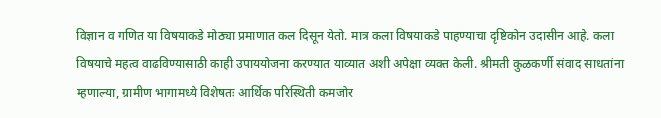विज्ञान व गणित या विषयाकडे मोठ्या प्रमाणात कल दिसून येतो. मात्र कला विषयाकडे पाहण्याचा दृष्टिकोन उदासीन आहे. कला विषयाचे महत्व वाढविण्यासाठी काही उपाययोजना करण्यात याव्यात अशी अपेक्षा व्यक्त केली. श्रीमती कुळकर्णी संवाद साधतांना म्हणाल्या, ग्रामीण भागामध्ये विशेषतः आर्थिक परिस्थिती कमजोर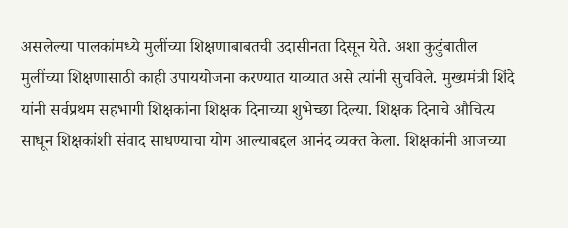असलेल्या पालकांमध्ये मुलींच्या शिक्षणाबाबतची उदासीनता दिसून येते. अशा कुटुंबातील मुलींच्या शिक्षणासाठी काही उपाययोजना करण्यात याव्यात असे त्यांनी सुचविले. मुख्यमंत्री शिंदे यांनी सर्वप्रथम सहभागी शिक्षकांना शिक्षक दिनाच्या शुभेच्छा दिल्या. शिक्षक दिनाचे औचित्य साधून शिक्षकांशी संवाद साधण्याचा योग आल्याबद्दल आनंद व्यक्त केला. शिक्षकांनी आजच्या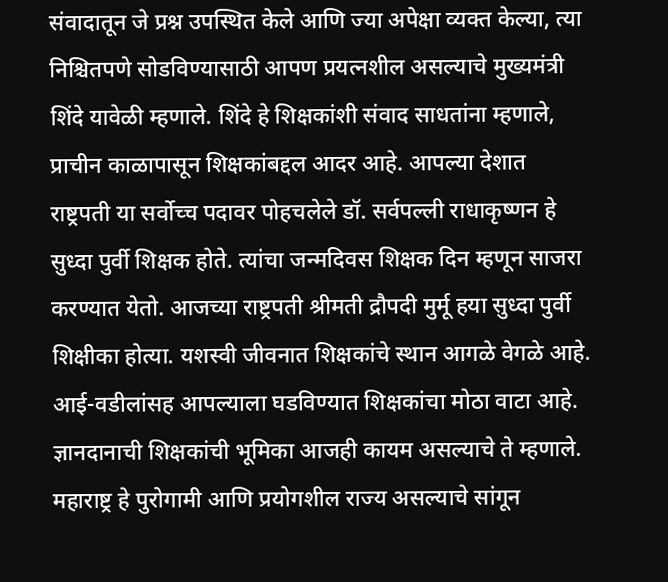संवादातून जे प्रश्न उपस्थित केले आणि ज्या अपेक्षा व्यक्त केल्या, त्या निश्चितपणे सोडविण्यासाठी आपण प्रयत्नशील असल्याचे मुख्यमंत्री शिंदे यावेळी म्हणाले. शिंदे हे शिक्षकांशी संवाद साधतांना म्हणाले, प्राचीन काळापासून शिक्षकांबद्दल आदर आहे. आपल्या देशात राष्ट्रपती या सर्वोच्च पदावर पोहचलेले डॉ. सर्वपल्ली राधाकृष्णन हे सुध्दा पुर्वी शिक्षक होते. त्यांचा जन्मदिवस शिक्षक दिन म्हणून साजरा करण्यात येतो. आजच्या राष्ट्रपती श्रीमती द्रौपदी मुर्मू हया सुध्दा पुर्वी शिक्षीका होत्या. यशस्वी जीवनात शिक्षकांचे स्थान आगळे वेगळे आहे. आई-वडीलांसह आपल्याला घडविण्यात शिक्षकांचा मोठा वाटा आहे. ज्ञानदानाची शिक्षकांची भूमिका आजही कायम असल्याचे ते म्हणाले. महाराष्ट्र हे पुरोगामी आणि प्रयोगशील राज्य असल्याचे सांगून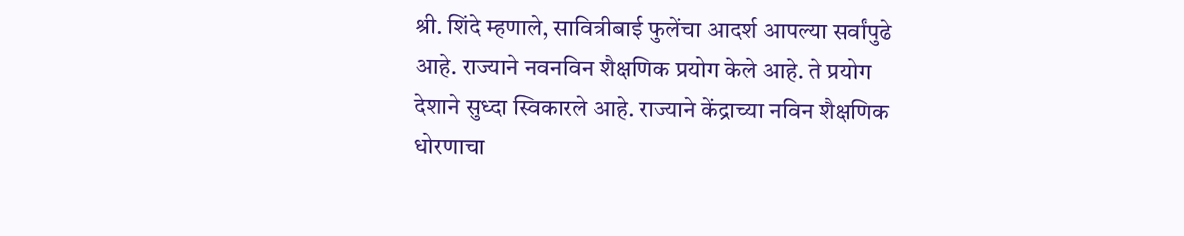श्री. शिंदे म्हणाले, सावित्रीबाई फुलेंचा आदर्श आपल्या सर्वांपुढे आहे. राज्याने नवनविन शैक्षणिक प्रयोग केले आहे. ते प्रयोग देशाने सुध्दा स्विकारले आहे. राज्याने केंद्राच्या नविन शैक्षणिक धोरणाचा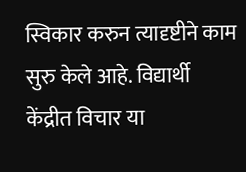स्विकार करुन त्यादृष्टीने काम सुरु केले आहे. विद्यार्थी केंद्रीत विचार या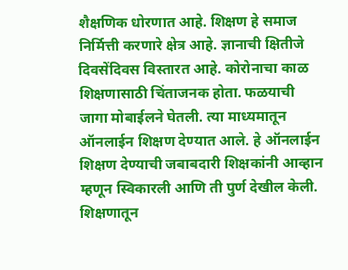शैक्षणिक धोरणात आहे. शिक्षण हे समाज निर्मित्ती करणारे क्षेत्र आहे. ज्ञानाची क्षितीजे दिवसेंदिवस विस्तारत आहे. कोरोनाचा काळ शिक्षणासाठी चिंताजनक होता. फळयाची जागा मोबाईलने घेतली. त्या माध्यमातून ऑनलाईन शिक्षण देण्यात आले. हे ऑनलाईन शिक्षण देण्याची जबाबदारी शिक्षकांनी आव्हान म्हणून स्विकारली आणि ती पुर्ण देखील केली. शिक्षणातून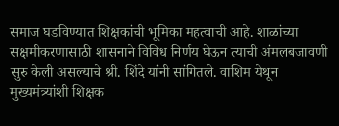समाज घडविण्यात शिक्षकांची भूमिका महत्वाची आहे. शाळांच्या सक्षमीकरणासाठी शासनाने विविध निर्णय घेऊन त्याची अंमलबजावणी सुरु केली असल्याचे श्री. शिंदे यांनी सांगितले. वाशिम येथून मुख्यमंत्र्यांशी शिक्षक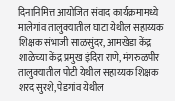दिनानिमित्त आयोजित संवाद कार्यक्रमामध्ये मालेगांव तालुक्यातील घाटा येथील सहाय्यक शिक्षक संभाजी साळसुंदर, आमखेडा केंद्र शाळेच्या केंद्र प्रमुख इंदिरा राणे, मंगरुळपीर तालुक्यातील पोटी येथील सहाय्यक शिक्षक शरद सुरशे, पेडगांव येथील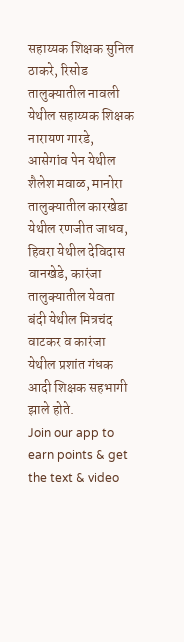सहाय्यक शिक्षक सुनिल ठाकरे, रिसोड तालुक्यातील नावली येथील सहाय्यक शिक्षक नारायण गारडे, आसेगांव पेन येथील शैलेश मवाळ, मानोरा तालुक्यातील कारखेडा येथील रणजीत जाधव, हिवरा येथील देविदास वानखेडे, कारंजा तालुक्यातील येवता बंदी येथील मित्रचंद वाटकर व कारंजा येथील प्रशांत गंधक आदी शिक्षक सहभागी झाले होते.
Join our app to earn points & get the text & video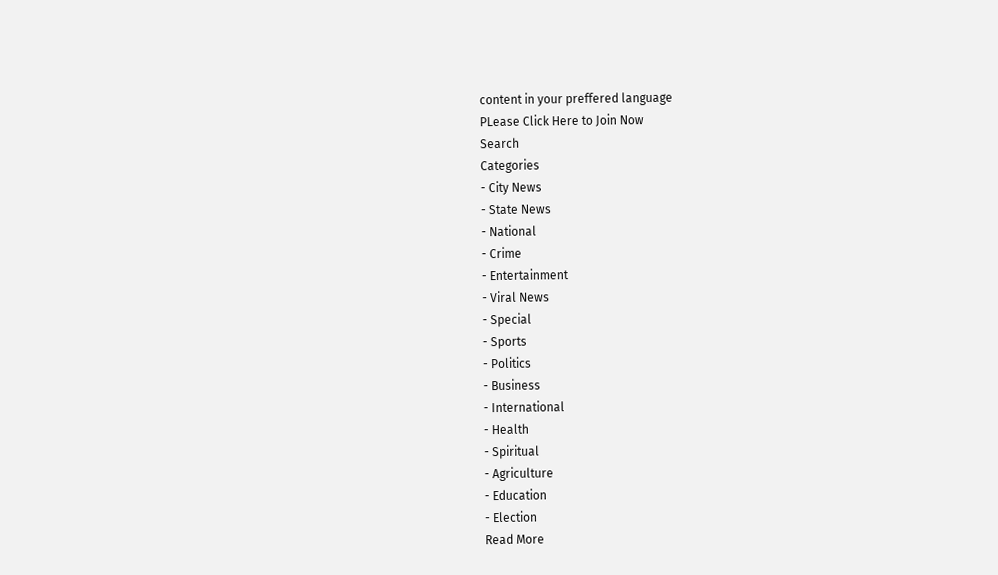content in your preffered language
PLease Click Here to Join Now
Search
Categories
- City News
- State News
- National
- Crime
- Entertainment
- Viral News
- Special
- Sports
- Politics
- Business
- International
- Health
- Spiritual
- Agriculture
- Education
- Election
Read More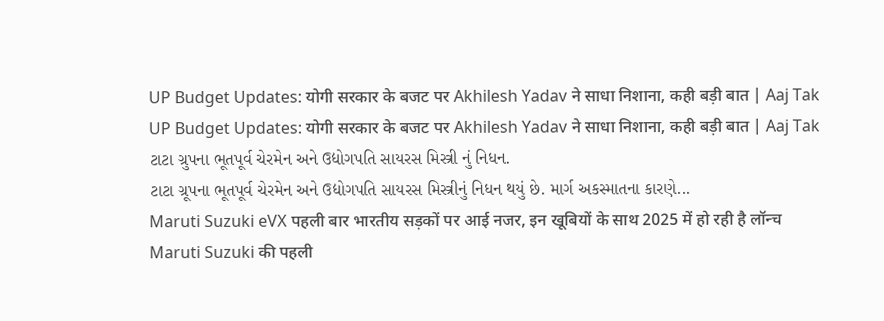UP Budget Updates: योगी सरकार के बजट पर Akhilesh Yadav ने साधा निशाना, कही बड़ी बात | Aaj Tak
UP Budget Updates: योगी सरकार के बजट पर Akhilesh Yadav ने साधा निशाना, कही बड़ी बात | Aaj Tak
ટાટા ગ્રુપના ભૂતપૂર્વ ચેરમેન અને ઉદ્યોગપતિ સાયરસ મિસ્ત્રી નું નિધન.
ટાટા ગ્રૂપના ભૂતપૂર્વ ચેરમેન અને ઉદ્યોગપતિ સાયરસ મિસ્ત્રીનું નિધન થયું છે. માર્ગ અકસ્માતના કારણે...
Maruti Suzuki eVX पहली बार भारतीय सड़कों पर आई नजर, इन खूबियों के साथ 2025 में हो रही है लॉन्च
Maruti Suzuki की पहली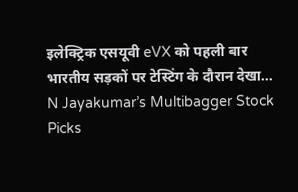इलेक्ट्रिक एसयूवी eVX को पहली बार भारतीय सड़कों पर टेस्टिंग के दौरान देखा...
N Jayakumar’s Multibagger Stock Picks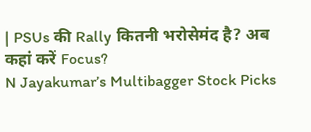| PSUs की Rally कितनी भरोसेमंद है? अब कहां करें Focus?
N Jayakumar’s Multibagger Stock Picks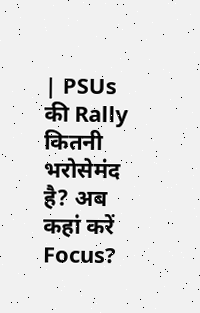| PSUs की Rally कितनी भरोसेमंद है? अब कहां करें Focus?